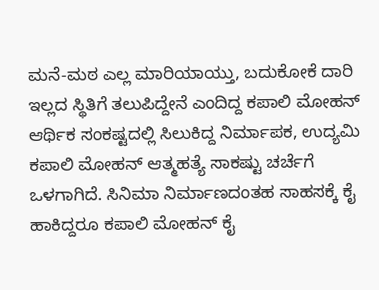ಮನೆ-ಮಠ ಎಲ್ಲ ಮಾರಿಯಾಯ್ತು, ಬದುಕೋಕೆ ದಾರಿ ಇಲ್ಲದ ಸ್ಥಿತಿಗೆ ತಲುಪಿದ್ದೇನೆ ಎಂದಿದ್ದ ಕಪಾಲಿ ಮೋಹನ್
ಆರ್ಥಿಕ ಸಂಕಷ್ಟದಲ್ಲಿ ಸಿಲುಕಿದ್ದ ನಿರ್ಮಾಪಕ, ಉದ್ಯಮಿ ಕಪಾಲಿ ಮೋಹನ್ ಆತ್ಮಹತ್ಯೆ ಸಾಕಷ್ಟು ಚರ್ಚೆಗೆ ಒಳಗಾಗಿದೆ. ಸಿನಿಮಾ ನಿರ್ಮಾಣದಂತಹ ಸಾಹಸಕ್ಕೆ ಕೈ ಹಾಕಿದ್ದರೂ ಕಪಾಲಿ ಮೋಹನ್ ಕೈ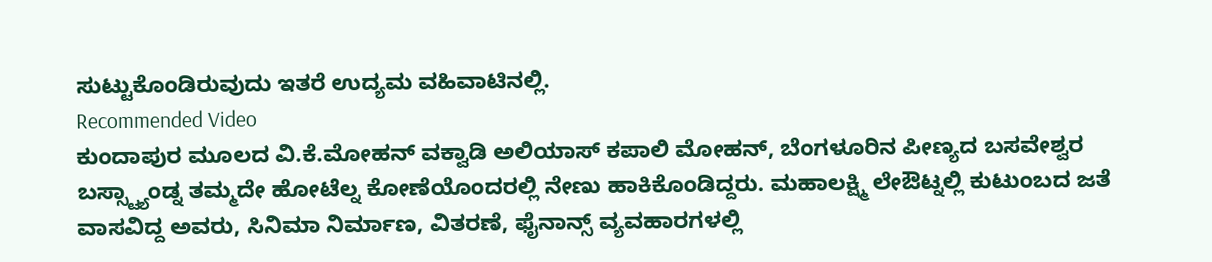ಸುಟ್ಟುಕೊಂಡಿರುವುದು ಇತರೆ ಉದ್ಯಮ ವಹಿವಾಟಿನಲ್ಲಿ.
Recommended Video
ಕುಂದಾಪುರ ಮೂಲದ ವಿ.ಕೆ.ಮೋಹನ್ ವಕ್ವಾಡಿ ಅಲಿಯಾಸ್ ಕಪಾಲಿ ಮೋಹನ್, ಬೆಂಗಳೂರಿನ ಪೀಣ್ಯದ ಬಸವೇಶ್ವರ ಬಸ್ಸ್ಟ್ಯಾಂಡ್ನ ತಮ್ಮದೇ ಹೋಟೆಲ್ನ ಕೋಣೆಯೊಂದರಲ್ಲಿ ನೇಣು ಹಾಕಿಕೊಂಡಿದ್ದರು. ಮಹಾಲಕ್ಷ್ಮಿ ಲೇಔಟ್ನಲ್ಲಿ ಕುಟುಂಬದ ಜತೆ ವಾಸವಿದ್ದ ಅವರು, ಸಿನಿಮಾ ನಿರ್ಮಾಣ, ವಿತರಣೆ, ಫೈನಾನ್ಸ್ ವ್ಯವಹಾರಗಳಲ್ಲಿ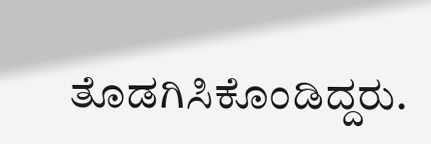ತೊಡಗಿಸಿಕೊಂಡಿದ್ದರು.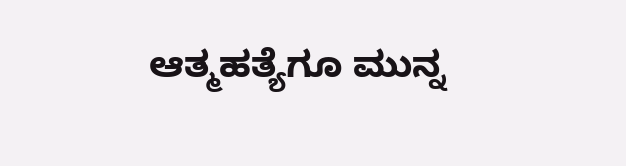ಆತ್ಮಹತ್ಯೆಗೂ ಮುನ್ನ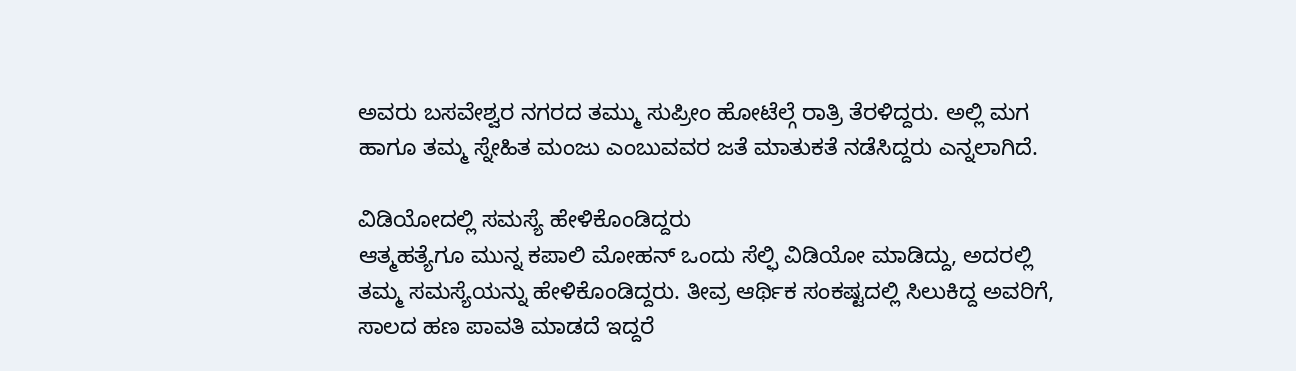ಅವರು ಬಸವೇಶ್ವರ ನಗರದ ತಮ್ಮು ಸುಪ್ರೀಂ ಹೋಟೆಲ್ಗೆ ರಾತ್ರಿ ತೆರಳಿದ್ದರು. ಅಲ್ಲಿ ಮಗ ಹಾಗೂ ತಮ್ಮ ಸ್ನೇಹಿತ ಮಂಜು ಎಂಬುವವರ ಜತೆ ಮಾತುಕತೆ ನಡೆಸಿದ್ದರು ಎನ್ನಲಾಗಿದೆ.

ವಿಡಿಯೋದಲ್ಲಿ ಸಮಸ್ಯೆ ಹೇಳಿಕೊಂಡಿದ್ದರು
ಆತ್ಮಹತ್ಯೆಗೂ ಮುನ್ನ ಕಪಾಲಿ ಮೋಹನ್ ಒಂದು ಸೆಲ್ಫಿ ವಿಡಿಯೋ ಮಾಡಿದ್ದು, ಅದರಲ್ಲಿ ತಮ್ಮ ಸಮಸ್ಯೆಯನ್ನು ಹೇಳಿಕೊಂಡಿದ್ದರು. ತೀವ್ರ ಆರ್ಥಿಕ ಸಂಕಷ್ಟದಲ್ಲಿ ಸಿಲುಕಿದ್ದ ಅವರಿಗೆ, ಸಾಲದ ಹಣ ಪಾವತಿ ಮಾಡದೆ ಇದ್ದರೆ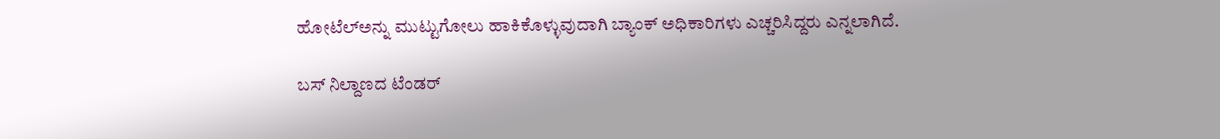ಹೋಟೆಲ್ಅನ್ನು ಮುಟ್ಟುಗೋಲು ಹಾಕಿಕೊಳ್ಳುವುದಾಗಿ ಬ್ಯಾಂಕ್ ಅಧಿಕಾರಿಗಳು ಎಚ್ಚರಿಸಿದ್ದರು ಎನ್ನಲಾಗಿದೆ.

ಬಸ್ ನಿಲ್ದಾಣದ ಟೆಂಡರ್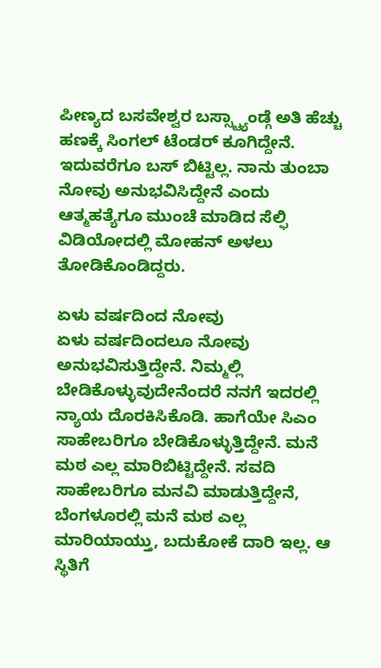ಪೀಣ್ಯದ ಬಸವೇಶ್ವರ ಬಸ್ಸ್ಟ್ಯಾಂಡ್ಗೆ ಅತಿ ಹೆಚ್ಚು ಹಣಕ್ಕೆ ಸಿಂಗಲ್ ಟೆಂಡರ್ ಕೂಗಿದ್ದೇನೆ. ಇದುವರೆಗೂ ಬಸ್ ಬಿಟ್ಟಿಲ್ಲ. ನಾನು ತುಂಬಾ ನೋವು ಅನುಭವಿಸಿದ್ದೇನೆ ಎಂದು ಆತ್ಮಹತ್ಯೆಗೂ ಮುಂಚೆ ಮಾಡಿದ ಸೆಲ್ಫಿ ವಿಡಿಯೋದಲ್ಲಿ ಮೋಹನ್ ಅಳಲು ತೋಡಿಕೊಂಡಿದ್ದರು.

ಏಳು ವರ್ಷದಿಂದ ನೋವು
ಏಳು ವರ್ಷದಿಂದಲೂ ನೋವು ಅನುಭವಿಸುತ್ತಿದ್ದೇನೆ. ನಿಮ್ಮಲ್ಲಿ ಬೇಡಿಕೊಳ್ಳುವುದೇನೆಂದರೆ ನನಗೆ ಇದರಲ್ಲಿ ನ್ಯಾಯ ದೊರಕಿಸಿಕೊಡಿ. ಹಾಗೆಯೇ ಸಿಎಂ ಸಾಹೇಬರಿಗೂ ಬೇಡಿಕೊಳ್ಳುತ್ತಿದ್ದೇನೆ. ಮನೆ ಮಠ ಎಲ್ಲ ಮಾರಿಬಿಟ್ಟಿದ್ದೇನೆ. ಸವದಿ ಸಾಹೇಬರಿಗೂ ಮನವಿ ಮಾಡುತ್ತಿದ್ದೇನೆ, ಬೆಂಗಳೂರಲ್ಲಿ ಮನೆ ಮಠ ಎಲ್ಲ ಮಾರಿಯಾಯ್ತು, ಬದುಕೋಕೆ ದಾರಿ ಇಲ್ಲ. ಆ ಸ್ಥಿತಿಗೆ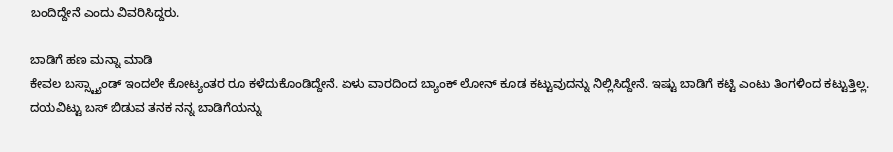ಬಂದಿದ್ದೇನೆ ಎಂದು ವಿವರಿಸಿದ್ದರು.

ಬಾಡಿಗೆ ಹಣ ಮನ್ನಾ ಮಾಡಿ
ಕೇವಲ ಬಸ್ಸ್ಟ್ಯಾಂಡ್ ಇಂದಲೇ ಕೋಟ್ಯಂತರ ರೂ ಕಳೆದುಕೊಂಡಿದ್ದೇನೆ. ಏಳು ವಾರದಿಂದ ಬ್ಯಾಂಕ್ ಲೋನ್ ಕೂಡ ಕಟ್ಟುವುದನ್ನು ನಿಲ್ಲಿಸಿದ್ದೇನೆ. ಇಷ್ಟು ಬಾಡಿಗೆ ಕಟ್ಟಿ ಎಂಟು ತಿಂಗಳಿಂದ ಕಟ್ಟುತ್ತಿಲ್ಲ. ದಯವಿಟ್ಟು ಬಸ್ ಬಿಡುವ ತನಕ ನನ್ನ ಬಾಡಿಗೆಯನ್ನು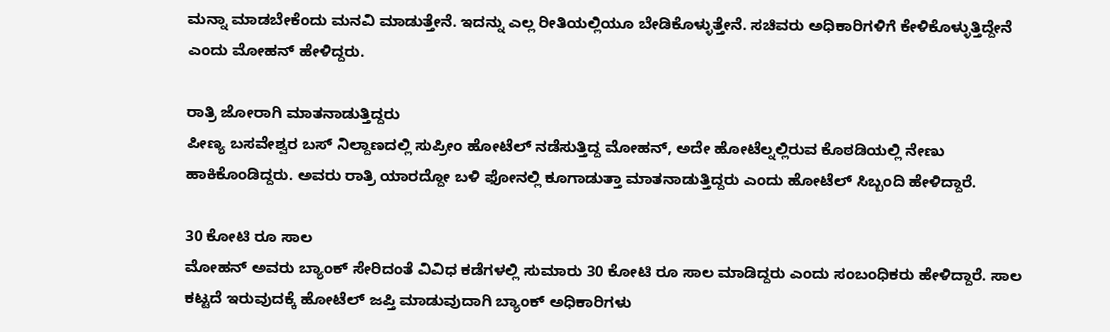ಮನ್ನಾ ಮಾಡಬೇಕೆಂದು ಮನವಿ ಮಾಡುತ್ತೇನೆ. ಇದನ್ನು ಎಲ್ಲ ರೀತಿಯಲ್ಲಿಯೂ ಬೇಡಿಕೊಳ್ಳುತ್ತೇನೆ. ಸಚಿವರು ಅಧಿಕಾರಿಗಳಿಗೆ ಕೇಳಿಕೊಳ್ಳುತ್ತಿದ್ದೇನೆ ಎಂದು ಮೋಹನ್ ಹೇಳಿದ್ದರು.

ರಾತ್ರಿ ಜೋರಾಗಿ ಮಾತನಾಡುತ್ತಿದ್ದರು
ಪೀಣ್ಯ ಬಸವೇಶ್ವರ ಬಸ್ ನಿಲ್ದಾಣದಲ್ಲಿ ಸುಪ್ರೀಂ ಹೋಟೆಲ್ ನಡೆಸುತ್ತಿದ್ದ ಮೋಹನ್, ಅದೇ ಹೋಟೆಲ್ನಲ್ಲಿರುವ ಕೊಠಡಿಯಲ್ಲಿ ನೇಣು ಹಾಕಿಕೊಂಡಿದ್ದರು. ಅವರು ರಾತ್ರಿ ಯಾರದ್ದೋ ಬಳಿ ಫೋನಲ್ಲಿ ಕೂಗಾಡುತ್ತಾ ಮಾತನಾಡುತ್ತಿದ್ದರು ಎಂದು ಹೋಟೆಲ್ ಸಿಬ್ಬಂದಿ ಹೇಳಿದ್ದಾರೆ.

30 ಕೋಟಿ ರೂ ಸಾಲ
ಮೋಹನ್ ಅವರು ಬ್ಯಾಂಕ್ ಸೇರಿದಂತೆ ವಿವಿಧ ಕಡೆಗಳಲ್ಲಿ ಸುಮಾರು 30 ಕೋಟಿ ರೂ ಸಾಲ ಮಾಡಿದ್ದರು ಎಂದು ಸಂಬಂಧಿಕರು ಹೇಳಿದ್ದಾರೆ. ಸಾಲ ಕಟ್ಟದೆ ಇರುವುದಕ್ಕೆ ಹೋಟೆಲ್ ಜಪ್ತಿ ಮಾಡುವುದಾಗಿ ಬ್ಯಾಂಕ್ ಅಧಿಕಾರಿಗಳು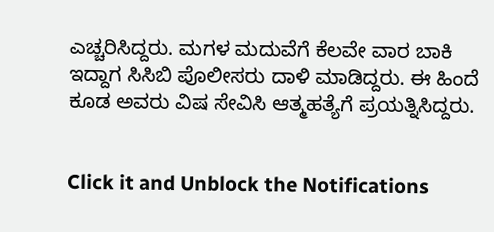ಎಚ್ಚರಿಸಿದ್ದರು. ಮಗಳ ಮದುವೆಗೆ ಕೆಲವೇ ವಾರ ಬಾಕಿ ಇದ್ದಾಗ ಸಿಸಿಬಿ ಪೊಲೀಸರು ದಾಳಿ ಮಾಡಿದ್ದರು. ಈ ಹಿಂದೆ ಕೂಡ ಅವರು ವಿಷ ಸೇವಿಸಿ ಆತ್ಮಹತ್ಯೆಗೆ ಪ್ರಯತ್ನಿಸಿದ್ದರು.


Click it and Unblock the Notifications